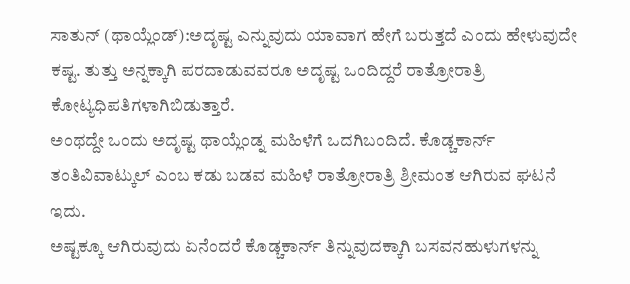ಸಾತುನ್ (ಥಾಯ್ಲೆಂಡ್):ಅದೃಷ್ಟ ಎನ್ನುವುದು ಯಾವಾಗ ಹೇಗೆ ಬರುತ್ತದೆ ಎಂದು ಹೇಳುವುದೇ ಕಷ್ಟ. ತುತ್ತು ಅನ್ನಕ್ಕಾಗಿ ಪರದಾಡುವವರೂ ಅದೃಷ್ಟ ಒಂದಿದ್ದರೆ ರಾತ್ರೋರಾತ್ರಿ ಕೋಟ್ಯಧಿಪತಿಗಳಾಗಿಬಿಡುತ್ತಾರೆ.
ಅಂಥದ್ದೇ ಒಂದು ಅದೃಷ್ಟ ಥಾಯ್ಲೆಂಡ್ನ ಮಹಿಳೆಗೆ ಒದಗಿಬಂದಿದೆ. ಕೊಡ್ಚಕಾರ್ನ್ ತಂತಿವಿವಾಟ್ಕುಲ್ ಎಂಬ ಕಡು ಬಡವ ಮಹಿಳೆ ರಾತ್ರೋರಾತ್ರಿ ಶ್ರೀಮಂತ ಆಗಿರುವ ಘಟನೆ ಇದು.
ಅಷ್ಟಕ್ಕೂ ಆಗಿರುವುದು ಏನೆಂದರೆ ಕೊಡ್ಚಕಾರ್ನ್ ತಿನ್ನುವುದಕ್ಕಾಗಿ ಬಸವನಹುಳುಗಳನ್ನು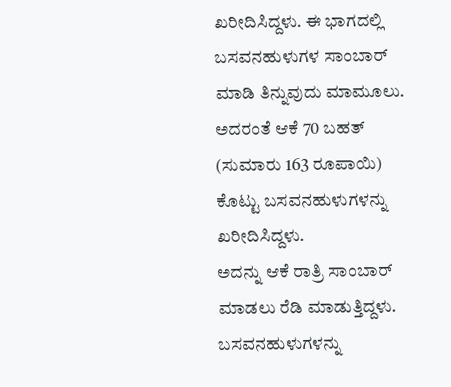ಖರೀದಿಸಿದ್ದಳು. ಈ ಭಾಗದಲ್ಲಿ ಬಸವನಹುಳುಗಳ ಸಾಂಬಾರ್ ಮಾಡಿ ತಿನ್ನುವುದು ಮಾಮೂಲು. ಅದರಂತೆ ಆಕೆ 70 ಬಹತ್ (ಸುಮಾರು 163 ರೂಪಾಯಿ) ಕೊಟ್ಟು ಬಸವನಹುಳುಗಳನ್ನು ಖರೀದಿಸಿದ್ದಳು.
ಅದನ್ನು ಆಕೆ ರಾತ್ರಿ ಸಾಂಬಾರ್ ಮಾಡಲು ರೆಡಿ ಮಾಡುತ್ತಿದ್ದಳು. ಬಸವನಹುಳುಗಳನ್ನು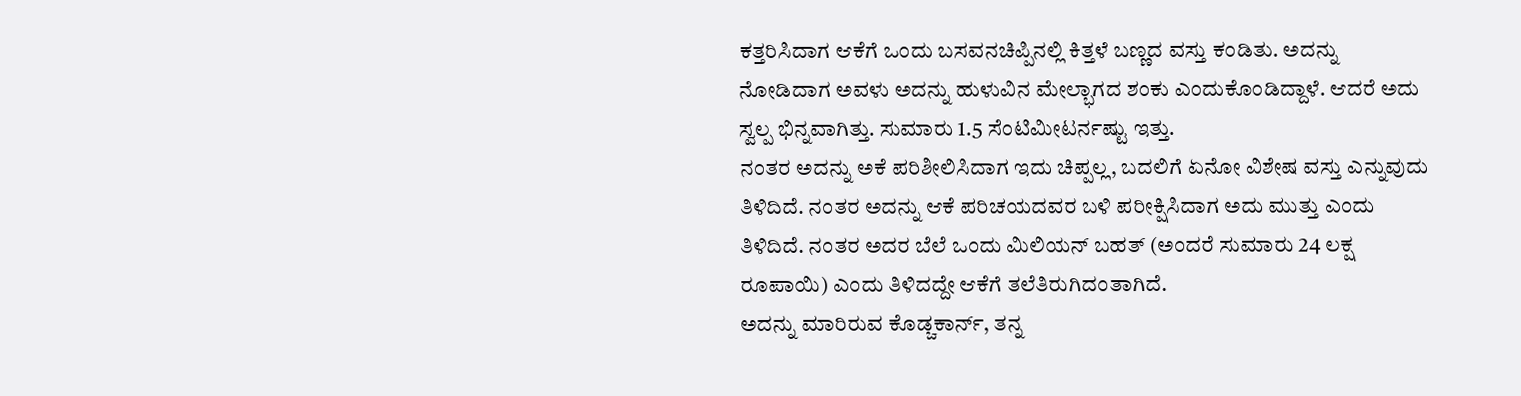ಕತ್ತರಿಸಿದಾಗ ಆಕೆಗೆ ಒಂದು ಬಸವನಚಿಪ್ಪಿನಲ್ಲಿ ಕಿತ್ತಳೆ ಬಣ್ಣದ ವಸ್ತು ಕಂಡಿತು. ಅದನ್ನು ನೋಡಿದಾಗ ಅವಳು ಅದನ್ನು ಹುಳುವಿನ ಮೇಲ್ಭಾಗದ ಶಂಕು ಎಂದುಕೊಂಡಿದ್ದಾಳೆ. ಆದರೆ ಅದು ಸ್ವಲ್ಪ ಭಿನ್ನವಾಗಿತ್ತು. ಸುಮಾರು 1.5 ಸೆಂಟಿಮೀಟರ್ನಷ್ಟು ಇತ್ತು.
ನಂತರ ಅದನ್ನು ಅಕೆ ಪರಿಶೀಲಿಸಿದಾಗ ಇದು ಚಿಪ್ಪಲ್ಲ, ಬದಲಿಗೆ ಏನೋ ವಿಶೇಷ ವಸ್ತು ಎನ್ನುವುದು ತಿಳಿದಿದೆ. ನಂತರ ಅದನ್ನು ಆಕೆ ಪರಿಚಯದವರ ಬಳಿ ಪರೀಕ್ಷಿಸಿದಾಗ ಅದು ಮುತ್ತು ಎಂದು ತಿಳಿದಿದೆ. ನಂತರ ಅದರ ಬೆಲೆ ಒಂದು ಮಿಲಿಯನ್ ಬಹತ್ (ಅಂದರೆ ಸುಮಾರು 24 ಲಕ್ಷ ರೂಪಾಯಿ) ಎಂದು ತಿಳಿದದ್ದೇ ಆಕೆಗೆ ತಲೆತಿರುಗಿದಂತಾಗಿದೆ.
ಅದನ್ನು ಮಾರಿರುವ ಕೊಡ್ಚಕಾರ್ನ್, ತನ್ನ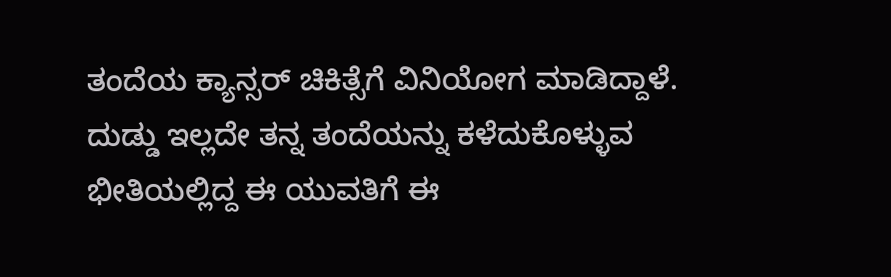ತಂದೆಯ ಕ್ಯಾನ್ಸರ್ ಚಿಕಿತ್ಸೆಗೆ ವಿನಿಯೋಗ ಮಾಡಿದ್ದಾಳೆ. ದುಡ್ಡು ಇಲ್ಲದೇ ತನ್ನ ತಂದೆಯನ್ನು ಕಳೆದುಕೊಳ್ಳುವ ಭೀತಿಯಲ್ಲಿದ್ದ ಈ ಯುವತಿಗೆ ಈ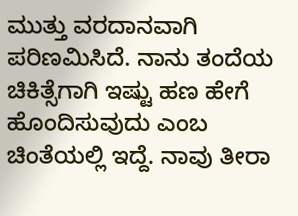ಮುತ್ತು ವರದಾನವಾಗಿ ಪರಿಣಮಿಸಿದೆ. ನಾನು ತಂದೆಯ ಚಿಕಿತ್ಸೆಗಾಗಿ ಇಷ್ಟು ಹಣ ಹೇಗೆ ಹೊಂದಿಸುವುದು ಎಂಬ ಚಿಂತೆಯಲ್ಲಿ ಇದ್ದೆ. ನಾವು ತೀರಾ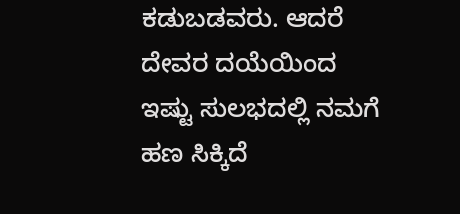ಕಡುಬಡವರು. ಆದರೆ ದೇವರ ದಯೆಯಿಂದ ಇಷ್ಟು ಸುಲಭದಲ್ಲಿ ನಮಗೆ ಹಣ ಸಿಕ್ಕಿದೆ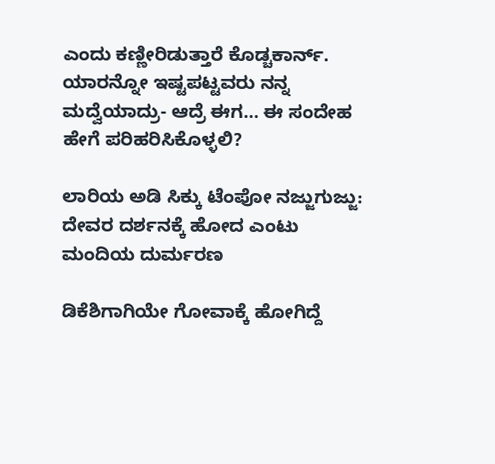ಎಂದು ಕಣ್ಣೀರಿಡುತ್ತಾರೆ ಕೊಡ್ಚಕಾರ್ನ್.
ಯಾರನ್ನೋ ಇಷ್ಟಪಟ್ಟವರು ನನ್ನ ಮದ್ವೆಯಾದ್ರು- ಆದ್ರೆ ಈಗ… ಈ ಸಂದೇಹ ಹೇಗೆ ಪರಿಹರಿಸಿಕೊಳ್ಳಲಿ?

ಲಾರಿಯ ಅಡಿ ಸಿಕ್ಕು ಟೆಂಪೋ ನಜ್ಜುಗುಜ್ಜು: ದೇವರ ದರ್ಶನಕ್ಕೆ ಹೋದ ಎಂಟು ಮಂದಿಯ ದುರ್ಮರಣ

ಡಿಕೆಶಿಗಾಗಿಯೇ ಗೋವಾಕ್ಕೆ ಹೋಗಿದ್ದೆ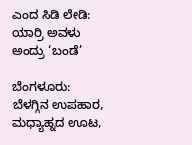ಎಂದ ಸಿಡಿ ಲೇಡಿ: ಯಾರ್ರಿ ಅವಳು ಅಂದ್ರು ‘ಬಂಡೆ’

ಬೆಂಗಳೂರು: ಬೆಳಗ್ಗಿನ ಉಪಹಾರ, ಮಧ್ಯಾಹ್ನದ ಊಟ,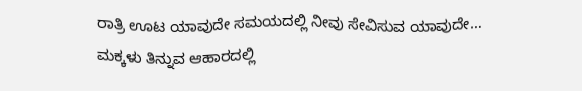ರಾತ್ರಿ ಊಟ ಯಾವುದೇ ಸಮಯದಲ್ಲಿ ನೀವು ಸೇವಿಸುವ ಯಾವುದೇ…
ಮಕ್ಕಳು ತಿನ್ನುವ ಆಹಾರದಲ್ಲಿ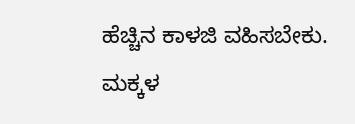ಹೆಚ್ಚಿನ ಕಾಳಜಿ ವಹಿಸಬೇಕು. ಮಕ್ಕಳ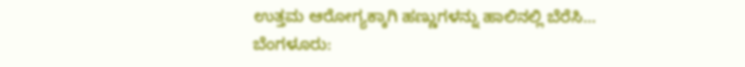ಉತ್ತಮ ಆರೋಗ್ಯಕ್ಕಾಗಿ ಹಣ್ಣುಗಳನ್ನು ಹಾಲಿನಲ್ಲಿ ಬೆರೆಸಿ…
ಬೆಂಗಳೂರು: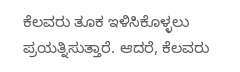ಕೆಲವರು ತೂಕ ಇಳಿಸಿಕೊಳ್ಳಲು ಪ್ರಯತ್ನಿಸುತ್ತಾರೆ. ಆದರೆ, ಕೆಲವರು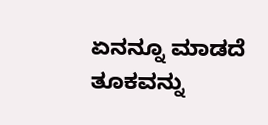ಏನನ್ನೂ ಮಾಡದೆ ತೂಕವನ್ನು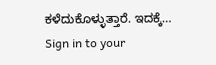ಕಳೆದುಕೊಳ್ಳುತ್ತಾರೆ. ಇದಕ್ಕೆ…
Sign in to your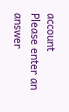account
Please enter an answer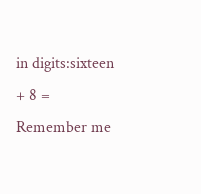in digits:sixteen + 8 =
Remember me